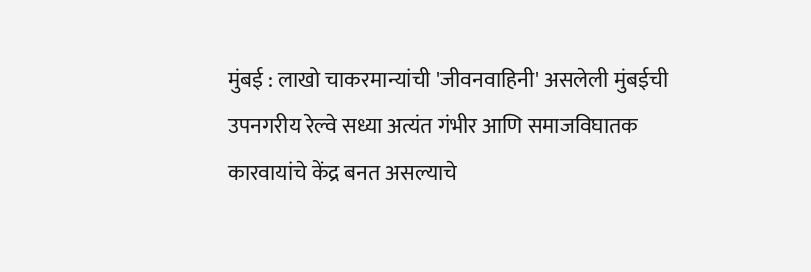मुंबई : लाखो चाकरमान्यांची 'जीवनवाहिनी' असलेली मुंबईची उपनगरीय रेल्वे सध्या अत्यंत गंभीर आणि समाजविघातक कारवायांचे केंद्र बनत असल्याचे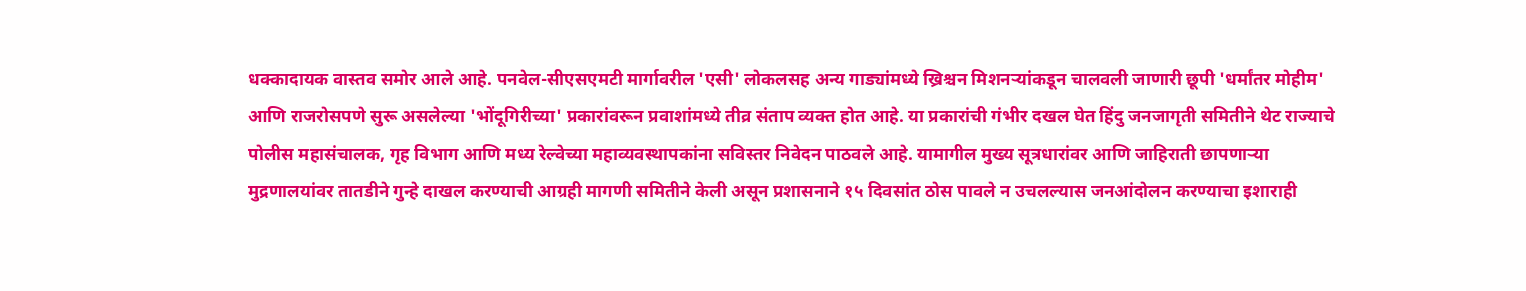धक्कादायक वास्तव समोर आले आहे. पनवेल-सीएसएमटी मार्गावरील 'एसी' लोकलसह अन्य गाड्यांमध्ये ख्रिश्चन मिशनऱ्यांकडून चालवली जाणारी छूपी 'धर्मांतर मोहीम' आणि राजरोसपणे सुरू असलेल्या 'भोंदूगिरीच्या' प्रकारांवरून प्रवाशांमध्ये तीव्र संताप व्यक्त होत आहे. या प्रकारांची गंभीर दखल घेत हिंदु जनजागृती समितीने थेट राज्याचे पोलीस महासंचालक, गृह विभाग आणि मध्य रेल्वेच्या महाव्यवस्थापकांना सविस्तर निवेदन पाठवले आहे. यामागील मुख्य सूत्रधारांवर आणि जाहिराती छापणाऱ्या मुद्रणालयांवर तातडीने गुन्हे दाखल करण्याची आग्रही मागणी समितीने केली असून प्रशासनाने १५ दिवसांत ठोस पावले न उचलल्यास जनआंदोलन करण्याचा इशाराही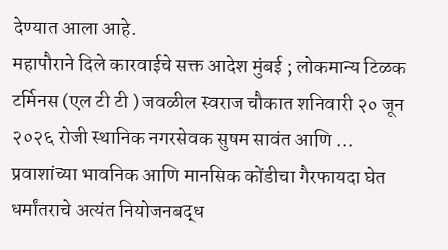देण्यात आला आहे.
महापौराने दिले कारवाईचे सक्त आदेश मुंबई ; लोकमान्य टिळक टर्मिनस (एल टी टी ) जवळील स्वराज चौकात शनिवारी २० जून २०२६ रोजी स्थानिक नगरसेवक सुषम सावंत आणि ...
प्रवाशांच्या भावनिक आणि मानसिक कोंडीचा गैरफायदा घेत धर्मांतराचे अत्यंत नियोजनबद्ध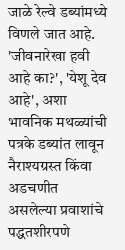जाळे रेल्वे डब्यांमध्ये विणले जात आहे. 'जीवनारेखा हवी आहे का?', 'येशू देव आहे', अशा भावनिक मथळ्यांची पत्रके डब्यांत लावून नैराश्यग्रस्त किंवा अडचणीत असलेल्या प्रवाशांचे पद्धतशीरपणे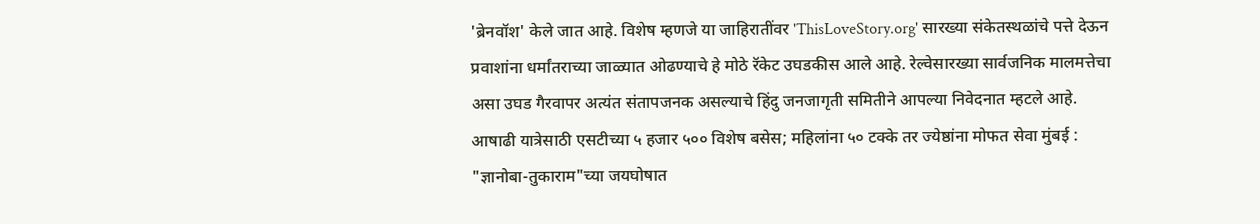'ब्रेनवॉश' केले जात आहे. विशेष म्हणजे या जाहिरातींवर 'ThisLoveStory.org' सारख्या संकेतस्थळांचे पत्ते देऊन प्रवाशांना धर्मांतराच्या जाळ्यात ओढण्याचे हे मोठे रॅकेट उघडकीस आले आहे. रेल्वेसारख्या सार्वजनिक मालमत्तेचा असा उघड गैरवापर अत्यंत संतापजनक असल्याचे हिंदु जनजागृती समितीने आपल्या निवेदनात म्हटले आहे.
आषाढी यात्रेसाठी एसटीच्या ५ हजार ५०० विशेष बसेस; महिलांना ५० टक्के तर ज्येष्ठांना मोफत सेवा मुंबई : "ज्ञानोबा-तुकाराम"च्या जयघोषात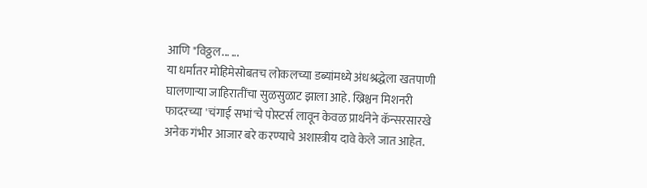आणि "विठ्ठल... ...
या धर्मांतर मोहिमेसोबतच लोकलच्या डब्यांमध्ये अंधश्रद्धेला खतपाणी घालणाऱ्या जाहिरातींचा सुळसुळाट झाला आहे. ख्रिश्चन मिशनरी फादरच्या 'चंगाई सभां'चे पोस्टर्स लावून केवळ प्रार्थनेने कॅन्सरसारखे अनेक गंभीर आजार बरे करण्याचे अशास्त्रीय दावे केले जात आहेत.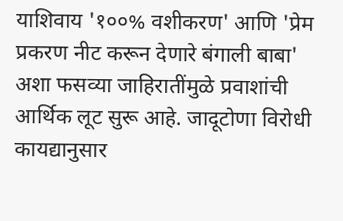याशिवाय '१००% वशीकरण' आणि 'प्रेम प्रकरण नीट करून देणारे बंगाली बाबा' अशा फसव्या जाहिरातींमुळे प्रवाशांची आर्थिक लूट सुरू आहे. जादूटोणा विरोधी कायद्यानुसार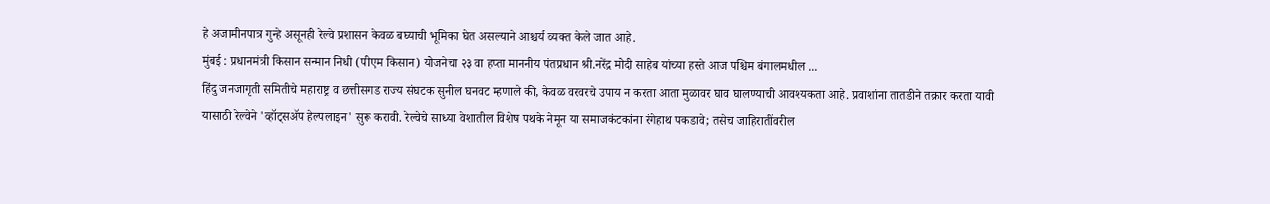हे अजामीनपात्र गुन्हे असूनही रेल्वे प्रशासन केवळ बघ्याची भूमिका घेत असल्याने आश्चर्य व्यक्त केले जात आहे.
मुंबई : प्रधानमंत्री किसान सन्मान निधी (पीएम किसान) योजनेचा २३ वा हप्ता माननीय पंतप्रधान श्री.नरेंद्र मोदी साहेब यांच्या हस्ते आज पश्चिम बंगालमधील ...
हिंदु जनजागृती समितीचे महाराष्ट्र व छत्तीसगड राज्य संघटक सुनील घनवट म्हणाले की, केवळ वरवरचे उपाय न करता आता मुळावर घाव घालण्याची आवश्यकता आहे. प्रवाशांना तातडीने तक्रार करता यावी यासाठी रेल्वेने 'व्हॉट्सॲप हेल्पलाइन' सुरू करावी. रेल्वेचे साध्या वेशातील विशेष पथके नेमून या समाजकंटकांना रंगेहाथ पकडावे; तसेच जाहिरातींवरील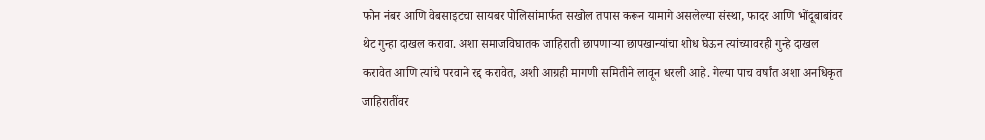फोन नंबर आणि वेबसाइटचा सायबर पोलिसांमार्फत सखोल तपास करून यामागे असलेल्या संस्था, फादर आणि भोंदूबाबांवर थेट गुन्हा दाखल करावा. अशा समाजविघातक जाहिराती छापणाऱ्या छापखान्यांचा शोध घेऊन त्यांच्यावरही गुन्हे दाखल करावेत आणि त्यांचे परवाने रद्द करावेत, अशी आग्रही मागणी समितीने लावून धरली आहे. गेल्या पाच वर्षांत अशा अनधिकृत जाहिरातींवर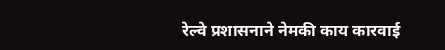रेल्वे प्रशासनाने नेमकी काय कारवाई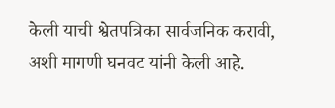केली याची श्वेतपत्रिका सार्वजनिक करावी, अशी मागणी घनवट यांनी केली आहे.